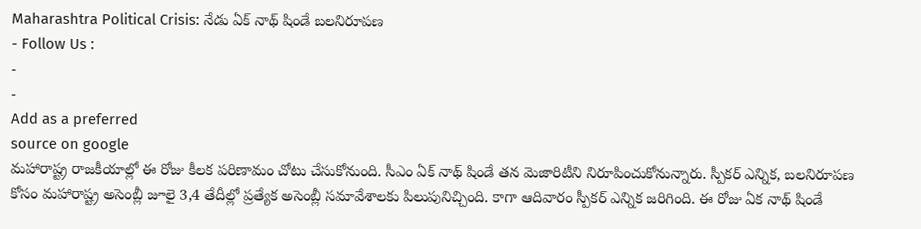Maharashtra Political Crisis: నేడు ఏక్ నాథ్ షిండే బలనిరూపణ
- Follow Us :
-
-
Add as a preferred
source on google
మహారాష్ట్ర రాజకీయాల్లో ఈ రోజు కీలక పరిణామం చోటు చేసుకోనుంది. సీఎం ఏక్ నాథ్ షిండే తన మెజారిటీని నిరూపించుకోనున్నారు. స్పీకర్ ఎన్నిక, బలనిరూపణ కోసం మహారాష్ట్ర అసెంబ్లీ జూలై 3,4 తేదీల్లో ప్రత్యేక అసెంబ్లీ సమావేశాలకు పిలుపునిచ్చింది. కాగా ఆదివారం స్పీకర్ ఎన్నిక జరిగింది. ఈ రోజు ఏక నాథ్ షిండే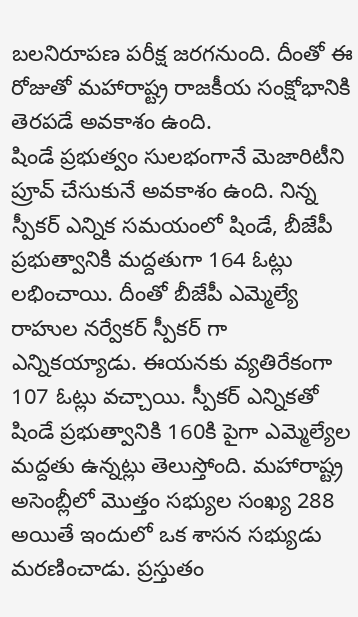బలనిరూపణ పరీక్ష జరగనుంది. దీంతో ఈ రోజుతో మహారాష్ట్ర రాజకీయ సంక్షోభానికి తెరపడే అవకాశం ఉంది.
షిండే ప్రభుత్వం సులభంగానే మెజారిటీని ప్రూవ్ చేసుకునే అవకాశం ఉంది. నిన్న స్పీకర్ ఎన్నిక సమయంలో షిండే, బీజేపీ ప్రభుత్వానికి మద్దతుగా 164 ఓట్లు లభించాయి. దీంతో బీజేపీ ఎమ్మెల్యే రాహుల నర్వేకర్ స్పీకర్ గా ఎన్నికయ్యాడు. ఈయనకు వ్యతిరేకంగా 107 ఓట్లు వచ్చాయి. స్పీకర్ ఎన్నికతో షిండే ప్రభుత్వానికి 160కి పైగా ఎమ్మెల్యేల మద్దతు ఉన్నట్లు తెలుస్తోంది. మహారాష్ట్ర అసెంబ్లీలో మొత్తం సభ్యుల సంఖ్య 288 అయితే ఇందులో ఒక శాసన సభ్యుడు మరణించాడు. ప్రస్తుతం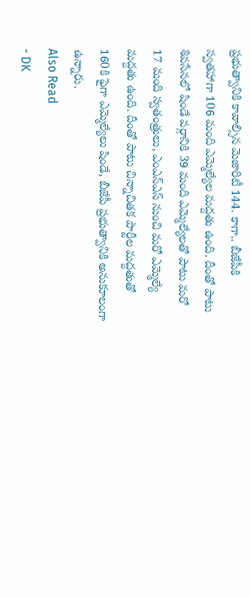ప్రభుత్వానికి కావాల్సిన మెజారిటీ 144. కాగా.. బీజేపీకి స్వతహాగా 106 మంది ఎమ్మెల్యేల మద్దతు ఉంది. దీంతో పాటు శివసేనలో షిండే వర్గానికి 39 మంది ఎమ్మెల్యేలతో పాటు మరో 17 మంది స్వతంత్రులు, ఎంఎన్ఎస్ నుంచి మరో ఎమ్మెల్యే మద్దతు ఉంది. దీంతో పాటు చిన్నాచితక పార్టీల మద్దతుతో 160కి ఫైగా ఎమ్మెల్యేలు షిండే, బీజేపీ ప్రభుత్వానికి అనుకూలంగా ఉన్నారు.
Also Read
- DK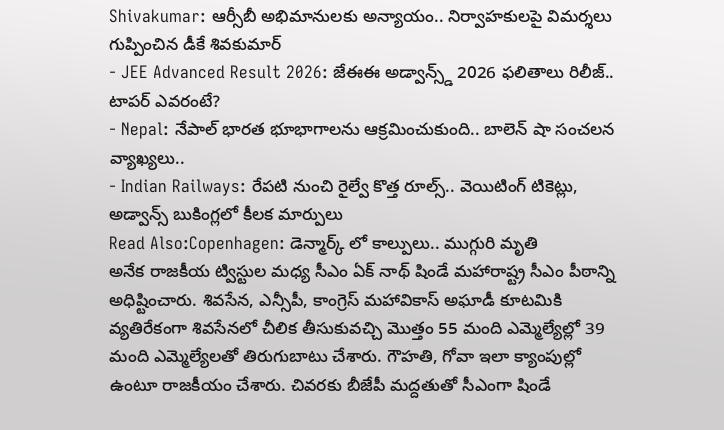Shivakumar: ఆర్సీబీ అభిమానులకు అన్యాయం.. నిర్వాహకులపై విమర్శలు గుప్పించిన డీకే శివకుమార్
- JEE Advanced Result 2026: జేఈఈ అడ్వాన్స్డ్ 2026 ఫలితాలు రిలీజ్.. టాపర్ ఎవరంటే?
- Nepal: నేపాల్ భారత భూభాగాలను ఆక్రమించుకుంది.. బాలెన్ షా సంచలన వ్యాఖ్యలు..
- Indian Railways: రేపటి నుంచి రైల్వే కొత్త రూల్స్.. వెయిటింగ్ టికెట్లు, అడ్వాన్స్ బుకింగ్లలో కీలక మార్పులు
Read Also:Copenhagen: డెన్మార్క్ లో కాల్పులు.. ముగ్గురి మృతి
అనేక రాజకీయ ట్విస్టుల మధ్య సీఎం ఏక్ నాథ్ షిండే మహారాష్ట్ర సీఎం పీఠాన్ని అధిష్టించారు. శివసేన, ఎన్సీపీ, కాంగ్రెస్ మహావికాస్ అఘాడీ కూటమికి వ్యతిరేకంగా శివసేనలో చీలిక తీసుకువచ్చి మొత్తం 55 మంది ఎమ్మెల్యేల్లో 39 మంది ఎమ్మెల్యేలతో తిరుగుబాటు చేశారు. గౌహతి, గోవా ఇలా క్యాంపుల్లో ఉంటూ రాజకీయం చేశారు. చివరకు బీజేపీ మద్దతుతో సీఎంగా షిండే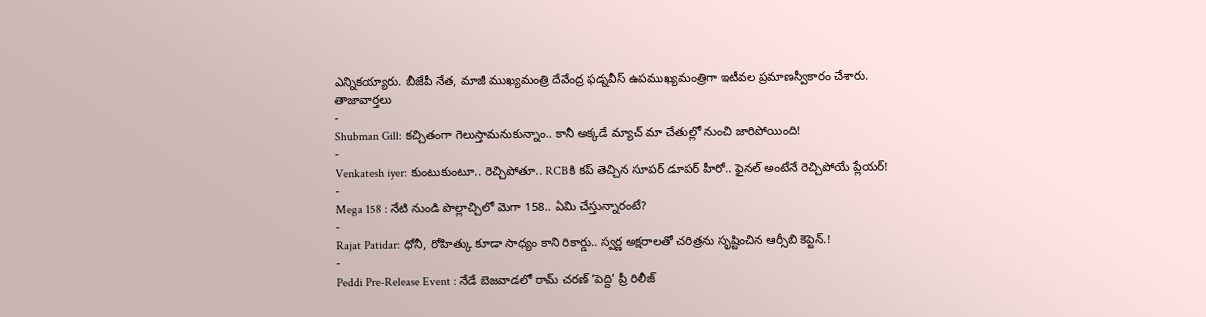ఎన్నికయ్యారు. బీజేపీ నేత, మాజీ ముఖ్యమంత్రి దేవేంద్ర ఫడ్నవీస్ ఉపముఖ్యమంత్రిగా ఇటీవల ప్రమాణస్వీకారం చేశారు.
తాజావార్తలు
-
Shubman Gill: కచ్చితంగా గెలుస్తామనుకున్నాం.. కానీ అక్కడే మ్యాచ్ మా చేతుల్లో నుంచి జారిపోయింది!
-
Venkatesh iyer: కుంటుకుంటూ.. రెచ్చిపోతూ.. RCBకి కప్ తెచ్చిన సూపర్ డూపర్ హీరో.. ఫైనల్ అంటేనే రెచ్చిపోయే ప్లేయర్!
-
Mega 158 : నేటి నుండి పొల్లాచ్చిలో మెగా 158.. ఏమి చేస్తున్నారంటే?
-
Rajat Patidar: ధోనీ, రోహిత్కు కూడా సాధ్యం కాని రికార్డు.. స్వర్ణ అక్షరాలతో చరిత్రను సృష్టించిన ఆర్సీబి కెప్టెన్.!
-
Peddi Pre-Release Event : నేడే బెజవాడలో రామ్ చరణ్ ‘పెద్ది’ ప్రీ రిలీజ్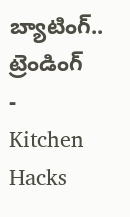బ్యాటింగ్..
ట్రెండింగ్
-
Kitchen Hacks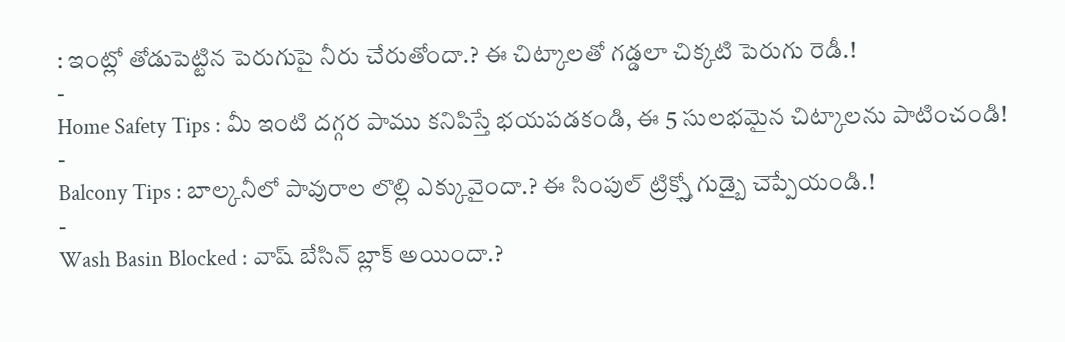: ఇంట్లో తోడుపెట్టిన పెరుగుపై నీరు చేరుతోందా.? ఈ చిట్కాలతో గడ్డలా చిక్కటి పెరుగు రెడీ.!
-
Home Safety Tips : మీ ఇంటి దగ్గర పాము కనిపిస్తే భయపడకండి, ఈ 5 సులభమైన చిట్కాలను పాటించండి!
-
Balcony Tips : బాల్కనీలో పావురాల లొల్లి ఎక్కువైందా.? ఈ సింపుల్ ట్రిక్స్తో గుడ్బై చెప్పేయండి.!
-
Wash Basin Blocked : వాష్ బేసిన్ బ్లాక్ అయిందా.?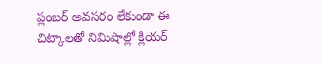ప్లంబర్ అవసరం లేకుండా ఈ చిట్కాలతో నిమిషాల్లో క్లియర్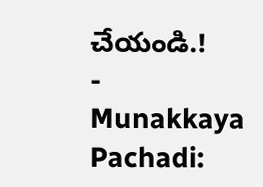చేయండి.!
-
Munakkaya Pachadi: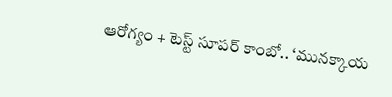ఆరోగ్యం + టెస్ట్ సూపర్ కాంబో.. ‘మునక్కాయ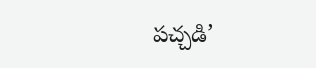పచ్చడి’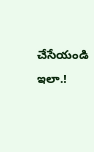చేసేయండి ఇలా.!